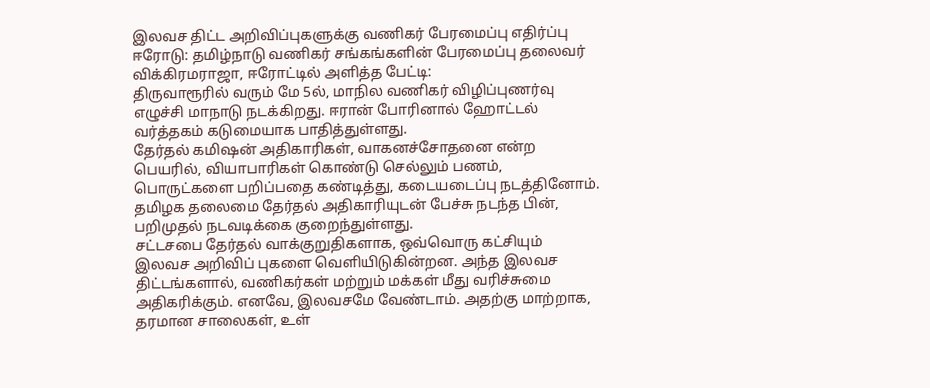இலவச திட்ட அறிவிப்புகளுக்கு வணிகர் பேரமைப்பு எதிர்ப்பு
ஈரோடு: தமிழ்நாடு வணிகர் சங்கங்களின் பேரமைப்பு தலைவர் விக்கிரமராஜா, ஈரோட்டில் அளித்த பேட்டி:
திருவாரூரில் வரும் மே 5ல், மாநில வணிகர் விழிப்புணர்வு எழுச்சி மாநாடு நடக்கிறது. ஈரான் போரினால் ஹோட்டல் வர்த்தகம் கடுமையாக பாதித்துள்ளது.
தேர்தல் கமிஷன் அதிகாரிகள், வாகனச்சோதனை என்ற பெயரில், வியாபாரிகள் கொண்டு செல்லும் பணம், பொருட்களை பறிப்பதை கண்டித்து, கடையடைப்பு நடத்தினோம். தமிழக தலைமை தேர்தல் அதிகாரியுடன் பேச்சு நடந்த பின், பறிமுதல் நடவடிக்கை குறைந்துள்ளது.
சட்டசபை தேர்தல் வாக்குறுதிகளாக, ஒவ்வொரு கட்சியும் இலவச அறிவிப் புகளை வெளியிடுகின்றன. அந்த இலவச திட்டங்களால், வணிகர்கள் மற்றும் மக்கள் மீது வரிச்சுமை அதிகரிக்கும். எனவே, இலவசமே வேண்டாம். அதற்கு மாற்றாக, தரமான சாலைகள், உள்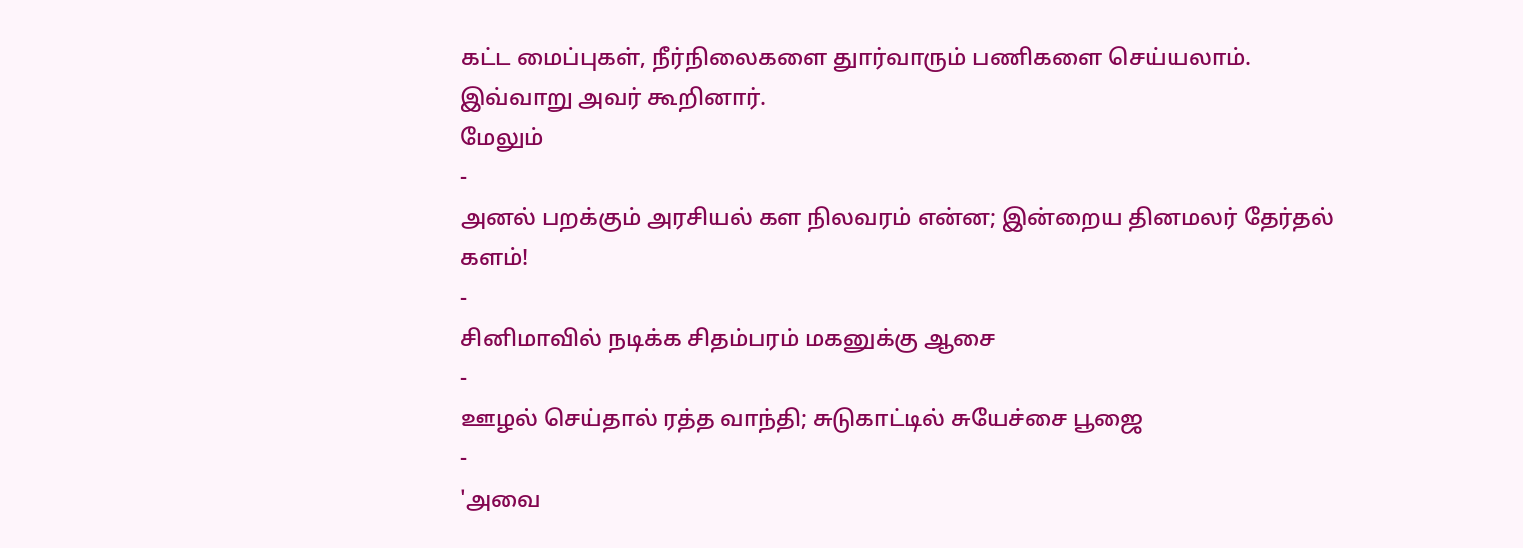கட்ட மைப்புகள், நீர்நிலைகளை துார்வாரும் பணிகளை செய்யலாம்.
இவ்வாறு அவர் கூறினார்.
மேலும்
-
அனல் பறக்கும் அரசியல் கள நிலவரம் என்ன; இன்றைய தினமலர் தேர்தல் களம்!
-
சினிமாவில் நடிக்க சிதம்பரம் மகனுக்கு ஆசை
-
ஊழல் செய்தால் ரத்த வாந்தி; சுடுகாட்டில் சுயேச்சை பூஜை
-
'அவை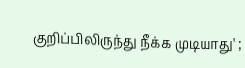குறிப்பிலிருந்து நீக்க முடியாது' ;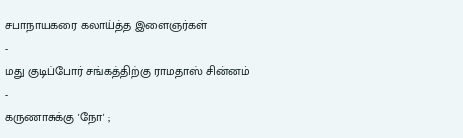சபாநாயகரை கலாய்த்த இளைஞர்கள்
-
மது குடிப்போர் சங்கத்திற்கு ராமதாஸ் சின்னம்
-
கருணாசுக்கு 'நோ' ;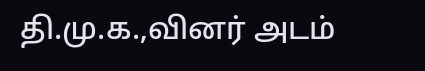தி.மு.க.,வினர் அடம்